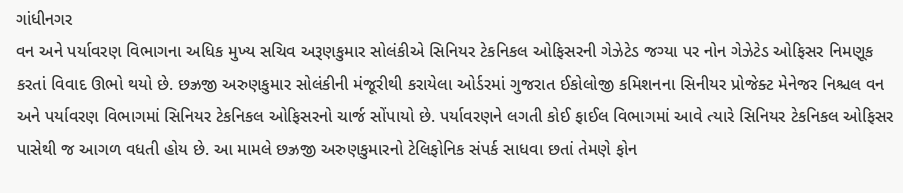ગાંધીનગર
વન અને પર્યાવરણ વિભાગના અધિક મુખ્ય સચિવ અરૂણકુમાર સોલંકીએ સિનિયર ટેકનિકલ ઓફિસરની ગેઝેટેડ જગ્યા પર નોન ગેઝેટેડ ઓફિસર નિમણૂક કરતાં વિવાદ ઊભો થયો છે. છઝ્રજી અરુણકુમાર સોલંકીની મંજૂરીથી કરાયેલા ઓર્ડરમાં ગુજરાત ઈકોલોજી કમિશનના સિનીયર પ્રોજેક્ટ મેનેજર નિશ્ચલ વન અને પર્યાવરણ વિભાગમાં સિનિયર ટેકનિકલ ઓફિસરનો ચાર્જ સોંપાયો છે. પર્યાવરણને લગતી કોઈ ફાઈલ વિભાગમાં આવે ત્યારે સિનિયર ટેકનિકલ ઓફિસર પાસેથી જ આગળ વધતી હોય છે. આ મામલે છઝ્રજી અરુણકુમારનો ટેલિફોનિક સંપર્ક સાધવા છતાં તેમણે ફોન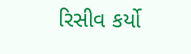રિસીવ કર્યો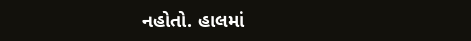નહોતો. હાલમાં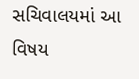સચિવાલયમાં આ વિષય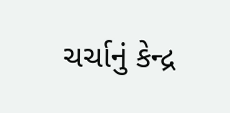ચર્ચાનું કેન્દ્ર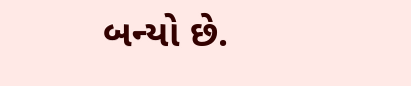બન્યો છે.